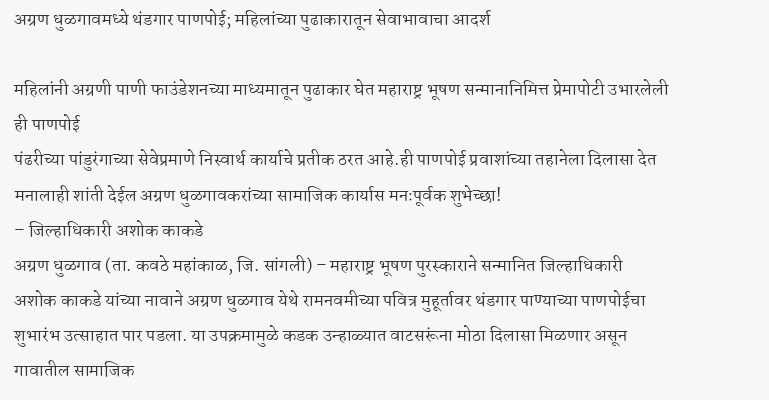अग्रण धुळगावमध्ये थंडगार पाणपोई; महिलांच्या पुढाकारातून सेवाभावाचा आदर्श

महिलांनी अग्रणी पाणी फाउंडेशनच्या माध्यमातून पुढाकार घेत महाराष्ट्र भूषण सन्मानानिमित्त प्रेमापोटी उभारलेली ही पाणपोई
पंढरीच्या पांडुरंगाच्या सेवेप्रमाणे निस्वार्थ कार्याचे प्रतीक ठरत आहे.ही पाणपोई प्रवाशांच्या तहानेला दिलासा देत मनालाही शांती देईल अग्रण धुळगावकरांच्या सामाजिक कार्यास मनःपूर्वक शुभेच्छा!
– जिल्हाधिकारी अशोक काकडे
अग्रण धुळगाव (ता. कवठे महांकाळ, जि. सांगली) – महाराष्ट्र भूषण पुरस्काराने सन्मानित जिल्हाधिकारी अशोक काकडे यांच्या नावाने अग्रण धुळगाव येथे रामनवमीच्या पवित्र मुहूर्तावर थंडगार पाण्याच्या पाणपोईचा शुभारंभ उत्साहात पार पडला. या उपक्रमामुळे कडक उन्हाळ्यात वाटसरूंना मोठा दिलासा मिळणार असून गावातील सामाजिक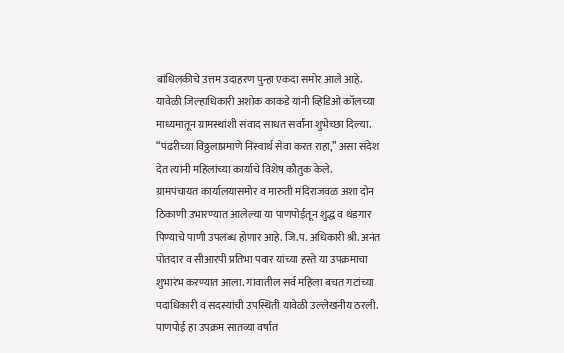बांधिलकीचे उत्तम उदाहरण पुन्हा एकदा समोर आले आहे.
यावेळी जिल्हाधिकारी अशोक काकडे यांनी व्हिडिओ कॉलच्या माध्यमातून ग्रामस्थांशी संवाद साधत सर्वांना शुभेच्छा दिल्या.
“पंढरीच्या विठ्ठलाप्रमाणे निस्वार्थ सेवा करत राहा,” असा संदेश देत त्यांनी महिलांच्या कार्याचे विशेष कौतुक केले.
ग्रामपंचायत कार्यालयासमोर व मारुती मंदिराजवळ अशा दोन ठिकाणी उभारण्यात आलेल्या या पाणपोईतून शुद्ध व थंडगार पिण्याचे पाणी उपलब्ध होणार आहे. जि.प. अधिकारी श्री. अनंत पोतदार व सीआरपी प्रतिभा पवार यांच्या हस्ते या उपक्रमाचा शुभारंभ करण्यात आला. गावातील सर्व महिला बचत गटांच्या पदाधिकारी व सदस्यांची उपस्थिती यावेळी उल्लेखनीय ठरली.
पाणपोई हा उपक्रम सातव्या वर्षात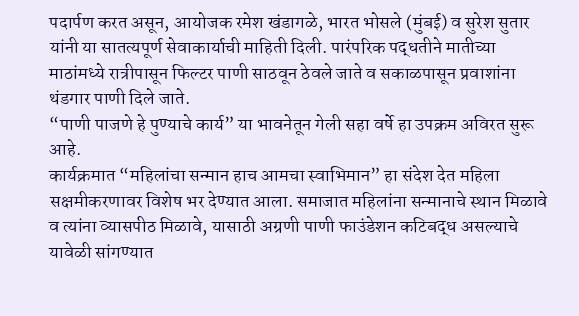पदार्पण करत असून, आयोजक रमेश खंडागळे, भारत भोसले (मुंबई) व सुरेश सुतार यांनी या सातत्यपूर्ण सेवाकार्याची माहिती दिली. पारंपरिक पद्धतीने मातीच्या माठांमध्ये रात्रीपासून फिल्टर पाणी साठवून ठेवले जाते व सकाळपासून प्रवाशांना थंडगार पाणी दिले जाते.
“पाणी पाजणे हे पुण्याचे कार्य” या भावनेतून गेली सहा वर्षे हा उपक्रम अविरत सुरू आहे.
कार्यक्रमात “महिलांचा सन्मान हाच आमचा स्वाभिमान” हा संदेश देत महिला सक्षमीकरणावर विशेष भर देण्यात आला. समाजात महिलांना सन्मानाचे स्थान मिळावे व त्यांना व्यासपीठ मिळावे, यासाठी अग्रणी पाणी फाउंडेशन कटिबद्ध असल्याचे यावेळी सांगण्यात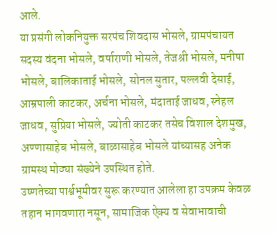आले.
या प्रसंगी लोकनियुक्त सरपंच शिवदास भोसले, ग्रामपंचायत सदस्य वंदना भोसले, वर्षाराणी भोसले, तेजश्री भोसले, मनीषा भोसले, बालिकाताई भोसले, सोनल सुतार, पल्लवी देसाई, आम्रपाली काटकर, अर्चना भोसले, मंदाताई जाधव, स्नेहल जाधव, सुप्रिया भोसले, ज्योती काटकर तसेच विशाल देशमुख, अण्णासाहेब भोसले, बाळासाहेब भोसले यांच्यासह अनेक ग्रामस्थ मोठ्या संख्येने उपस्थित होते.
उष्णतेच्या पार्श्वभूमीवर सुरू करण्यात आलेला हा उपक्रम केवळ तहान भागवणारा नसून, सामाजिक ऐक्य व सेवाभावाची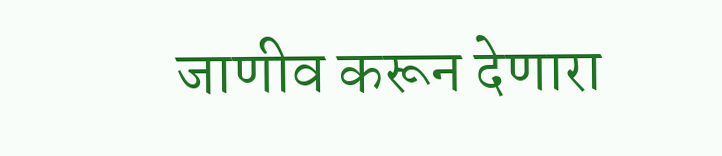जाणीव करून देणारा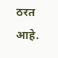ठरत आहे.